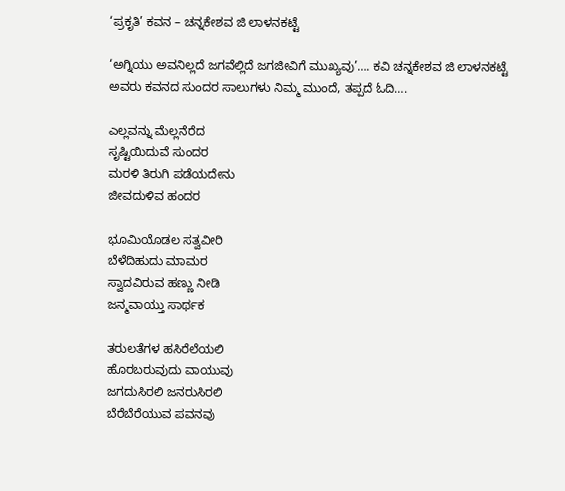‘ಪ್ರಕೃತಿ’ ಕವನ – ಚನ್ನಕೇಶವ ಜಿ ಲಾಳನಕಟ್ಟೆ

‘ಅಗ್ನಿಯು ಅವನಿಲ್ಲದೆ ಜಗವೆಲ್ಲಿದೆ ಜಗಜೀವಿಗೆ ಮುಖ್ಯವು’…. ಕವಿ ಚನ್ನಕೇಶವ ಜಿ ಲಾಳನಕಟ್ಟೆ ಅವರು ಕವನದ ಸುಂದರ ಸಾಲುಗಳು ನಿಮ್ಮ ಮುಂದೆ, ತಪ್ಪದೆ ಓದಿ….

ಎಲ್ಲವನ್ನು ಮೆಲ್ಲನೆರೆದ
ಸೃಷ್ಟಿಯಿದುವೆ ಸುಂದರ
ಮರಳಿ ತಿರುಗಿ ಪಡೆಯದೇನು
ಜೀವದುಳಿವ ಹಂದರ

ಭೂಮಿಯೊಡಲ ಸತ್ವವೀರಿ
ಬೆಳೆದಿಹುದು ಮಾಮರ
ಸ್ವಾದವಿರುವ ಹಣ್ಣು ನೀಡಿ
ಜನ್ಮವಾಯ್ತು ಸಾರ್ಥಕ

ತರುಲತೆಗಳ ಹಸಿರೆಲೆಯಲಿ
ಹೊರಬರುವುದು ವಾಯುವು
ಜಗದುಸಿರಲಿ ಜನರುಸಿರಲಿ
ಬೆರೆಬೆರೆಯುವ ಪವನವು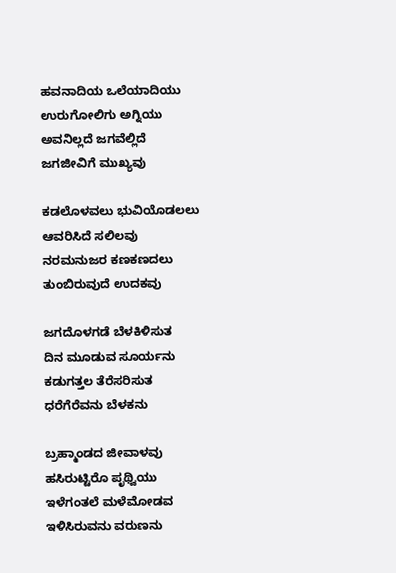ಹವನಾದಿಯ ಒಲೆಯಾದಿಯು
ಉರುಗೋಲಿಗು ಅಗ್ನಿಯು
ಅವನಿಲ್ಲದೆ ಜಗವೆಲ್ಲಿದೆ
ಜಗಜೀವಿಗೆ ಮುಖ್ಯವು

ಕಡಲೊಳವಲು ಭುವಿಯೊಡಲಲು
ಆವರಿಸಿದೆ ಸಲಿಲವು
ನರಮನುಜರ ಕಣಕಣದಲು
ತುಂಬಿರುವುದೆ ಉದಕವು

ಜಗದೊಳಗಡೆ ಬೆಳಕಿಳಿಸುತ
ದಿನ ಮೂಡುವ ಸೂರ್ಯನು
ಕಡುಗತ್ತಲ ತೆರೆಸರಿಸುತ
ಧರೆಗೆರೆವನು ಬೆಳಕನು

ಬ್ರಹ್ಮಾಂಡದ ಜೀವಾಳವು
ಹಸಿರುಟ್ಟಿರೊ ಪೃಥ್ವಿಯು
ಇಳೆಗಂತಲೆ ಮಳೆಮೋಡವ
ಇಳಿಸಿರುವನು ವರುಣನು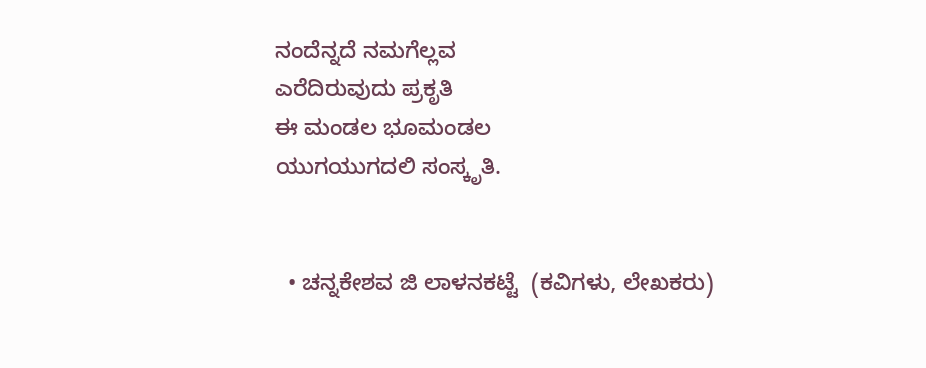ನಂದೆನ್ನದೆ ನಮಗೆಲ್ಲವ
ಎರೆದಿರುವುದು ಪ್ರಕೃತಿ
ಈ ಮಂಡಲ ಭೂಮಂಡಲ
ಯುಗಯುಗದಲಿ ಸಂಸ್ಕೃತಿ.


  • ಚನ್ನಕೇಶವ ಜಿ ಲಾಳನಕಟ್ಟೆ  (ಕವಿಗಳು, ಲೇಖಕರು)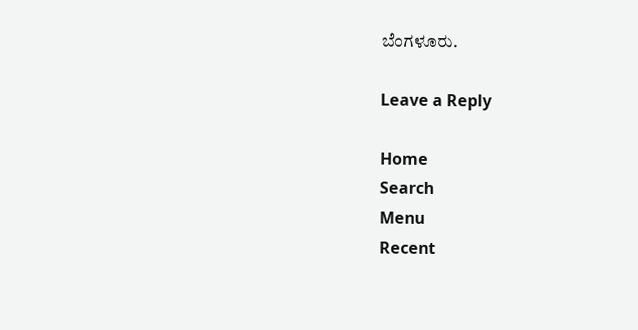ಬೆಂಗಳೂರು.

Leave a Reply

Home
Search
Menu
Recent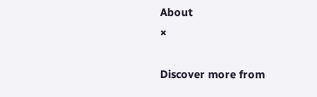About
×

Discover more from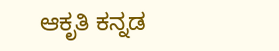ಆಕೃತಿ ಕನ್ನಡ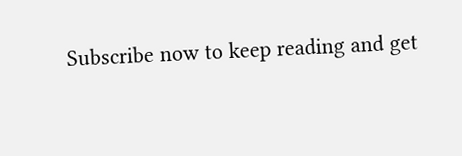Subscribe now to keep reading and get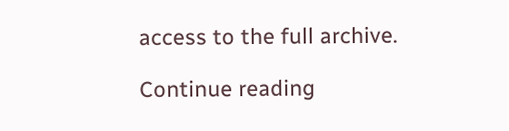access to the full archive.

Continue reading